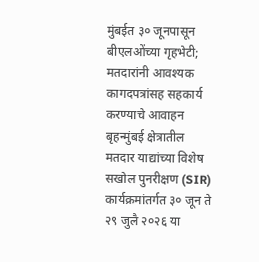मुंबईत ३० जूनपासून बीएलओंच्या गृहभेटी; मतदारांनी आवश्यक कागदपत्रांसह सहकार्य करण्याचे आवाहन
बृहन्मुंबई क्षेत्रातील मतदार याद्यांच्या विशेष सखोल पुनरीक्षण (SIR) कार्यक्रमांतर्गत ३० जून ते २९ जुलै २०२६ या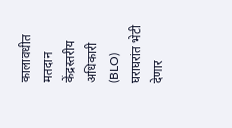कालावधीत मतदान केंद्रस्तरीय अधिकारी (BLO) घराघरांत भेटी देणार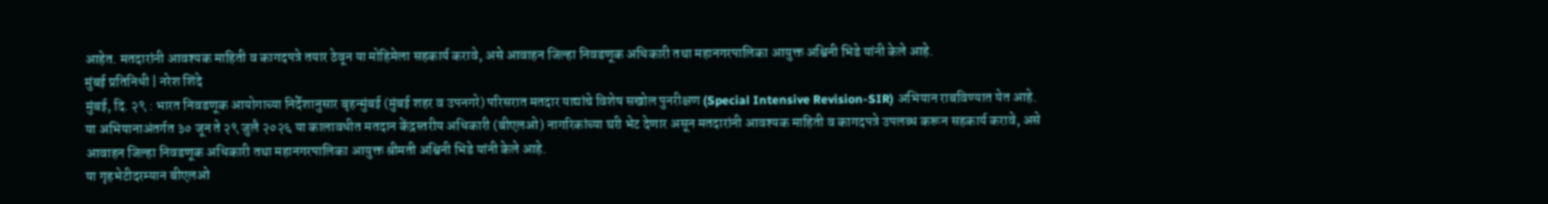आहेत. मतदारांनी आवश्यक माहिती व कागदपत्रे तयार ठेवून या मोहिमेला सहकार्य करावे, असे आवाहन जिल्हा निवडणूक अधिकारी तथा महानगरपालिका आयुक्त अश्विनी भिडे यांनी केले आहे.
मुंबई प्रतिनिधी | नरेश शिंदे
मुंबई, दि. २९ : भारत निवडणूक आयोगाच्या निर्देशानुसार बृहन्मुंबई (मुंबई शहर व उपनगरे) परिसरात मतदार याद्यांचे विशेष सखोल पुनरीक्षण (Special Intensive Revision-SIR) अभियान राबविण्यात येत आहे. या अभियानाअंतर्गत ३० जून ते २९ जुलै २०२६ या कालावधीत मतदान केंद्रस्तरीय अधिकारी (बीएलओ) नागरिकांच्या घरी भेट देणार असून मतदारांनी आवश्यक माहिती व कागदपत्रे उपलब्ध करून सहकार्य करावे, असे आवाहन जिल्हा निवडणूक अधिकारी तथा महानगरपालिका आयुक्त श्रीमती अश्विनी भिडे यांनी केले आहे.
या गृहभेटीदरम्यान बीएलओ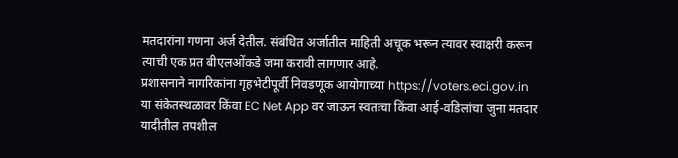मतदारांना गणना अर्ज देतील. संबंधित अर्जातील माहिती अचूक भरून त्यावर स्वाक्षरी करून त्याची एक प्रत बीएलओंकडे जमा करावी लागणार आहे.
प्रशासनाने नागरिकांना गृहभेटीपूर्वी निवडणूक आयोगाच्या https://voters.eci.gov.in या संकेतस्थळावर किंवा EC Net App वर जाऊन स्वतःचा किंवा आई-वडिलांचा जुना मतदार यादीतील तपशील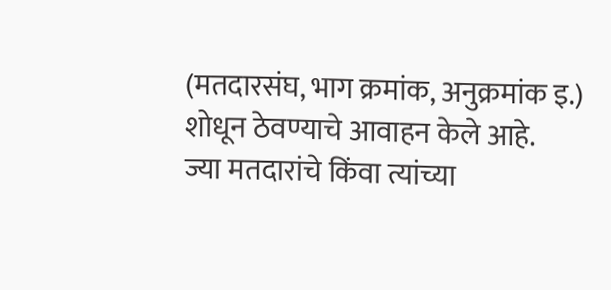(मतदारसंघ, भाग क्रमांक, अनुक्रमांक इ.) शोधून ठेवण्याचे आवाहन केले आहे.
ज्या मतदारांचे किंवा त्यांच्या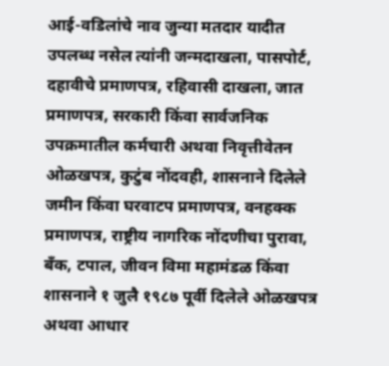आई-वडिलांचे नाव जुन्या मतदार यादीत उपलब्ध नसेल त्यांनी जन्मदाखला, पासपोर्ट, दहावीचे प्रमाणपत्र, रहिवासी दाखला, जात प्रमाणपत्र, सरकारी किंवा सार्वजनिक उपक्रमातील कर्मचारी अथवा निवृत्तीवेतन ओळखपत्र, कुटुंब नोंदवही, शासनाने दिलेले जमीन किंवा घरवाटप प्रमाणपत्र, वनहक्क प्रमाणपत्र, राष्ट्रीय नागरिक नोंदणीचा पुरावा, बँक, टपाल, जीवन विमा महामंडळ किंवा शासनाने १ जुलै १९८७ पूर्वी दिलेले ओळखपत्र अथवा आधार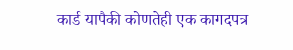कार्ड यापैकी कोणतेही एक कागदपत्र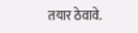तयार ठेवावे.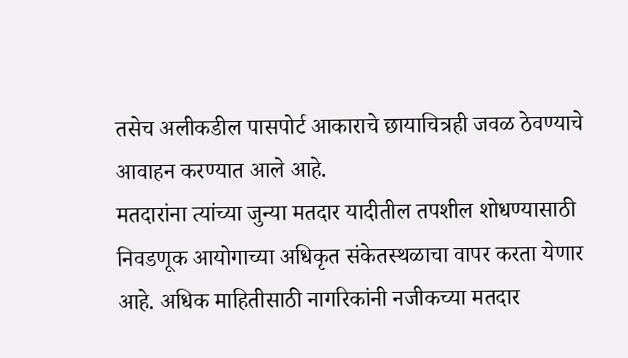तसेच अलीकडील पासपोर्ट आकाराचे छायाचित्रही जवळ ठेवण्याचे आवाहन करण्यात आले आहे.
मतदारांना त्यांच्या जुन्या मतदार यादीतील तपशील शोधण्यासाठी निवडणूक आयोगाच्या अधिकृत संकेतस्थळाचा वापर करता येणार आहे. अधिक माहितीसाठी नागरिकांनी नजीकच्या मतदार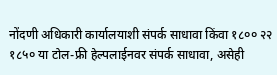नोंदणी अधिकारी कार्यालयाशी संपर्क साधावा किंवा १८०० २२ १८५० या टोल-फ्री हेल्पलाईनवर संपर्क साधावा, असेही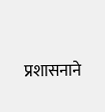प्रशासनाने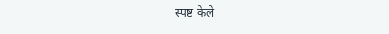स्पष्ट केले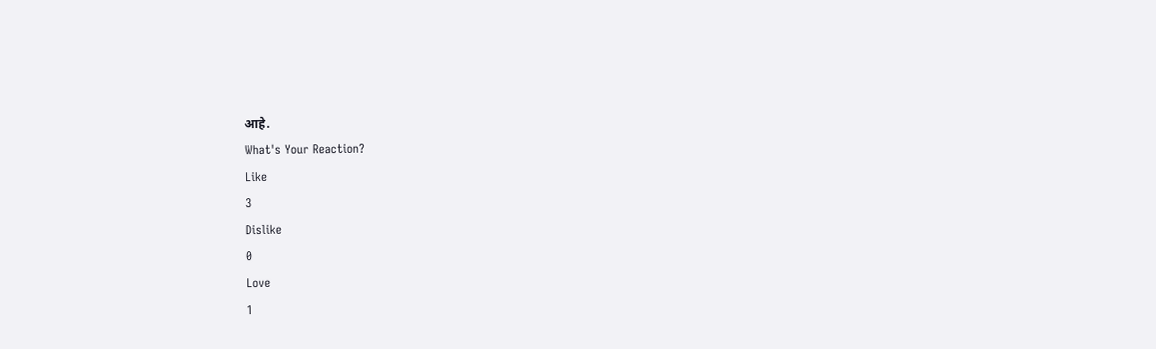आहे.
What's Your Reaction?
Like
3
Dislike
0
Love
1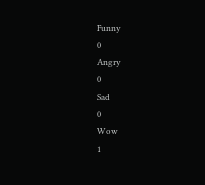Funny
0
Angry
0
Sad
0
Wow
1